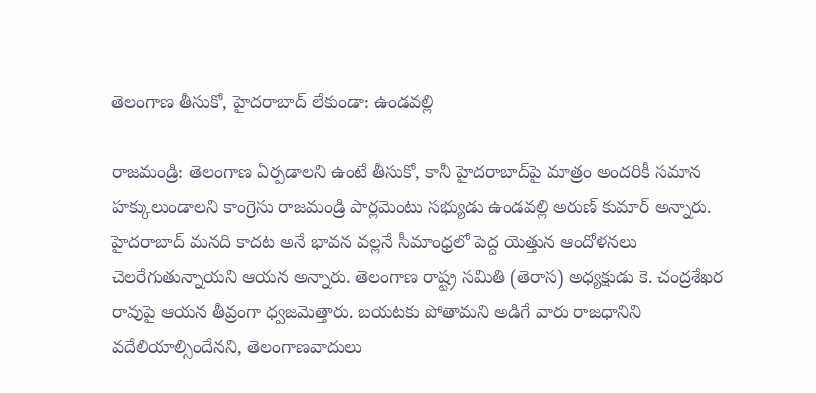తెలంగాణ తీసుకో, హైదరాబాద్ లేకుండా: ఉండవల్లి

రాజమండ్రి‌: తెలంగాణ ఏర్పడాలని ఉంటే తీసుకో, కానీ హైదరాబాద్‌పై మాత్రం అందరికీ సమాన హక్కులుండాలని కాంగ్రెసు రాజమండ్రి పార్లమెంటు సభ్యుడు ఉండవల్లి అరుణ్ కుమార్ అన్నారు. హైదరాబాద్ మనది కాదట అనే భావన వల్లనే సీమాంధ్రలో పెద్ద యెత్తున ఆందోళనలు చెలరేగుతున్నాయని ఆయన అన్నారు. తెలంగాణ రాష్ట్ర సమితి (తెరాస) అధ్యక్షుడు కె. చంద్రశేఖర రావుపై ఆయన తీవ్రంగా ధ్వజమెత్తారు. బయటకు పోతామని అడిగే వారు రాజధానిని వదేలియాల్సిందేనని, తెలంగాణవాదులు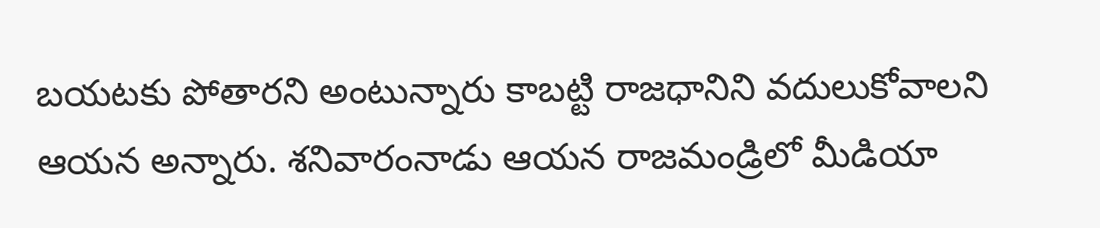బయటకు పోతారని అంటున్నారు కాబట్టి రాజధానిని వదులుకోవాలని ఆయన అన్నారు. శనివారంనాడు ఆయన రాజమండ్రిలో మీడియా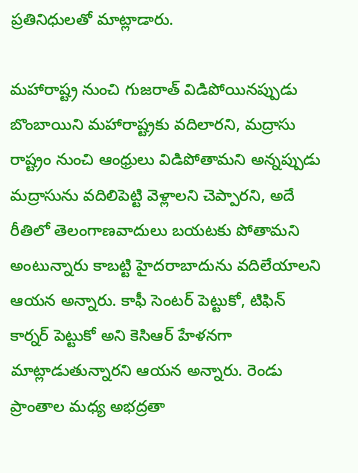ప్రతినిధులతో మాట్లాడారు.

మహారాష్ట్ర నుంచి గుజరాత్ విడిపోయినప్పుడు బొంబాయిని మహారాష్ట్రకు వదిలారని, మద్రాసు రాష్ట్రం నుంచి ఆంధ్రులు విడిపోతామని అన్నప్పుడు మద్రాసును వదిలిపెట్టి వెళ్లాలని చెప్పారని, అదే రీతిలో తెలంగాణవాదులు బయటకు పోతామని అంటున్నారు కాబట్టి హైదరాబాదును వదిలేయాలని ఆయన అన్నారు. కాఫీ సెంటర్ పెట్టుకో, టిఫిన్ కార్నర్ పెట్టుకో అని కెసిఆర్ హేళనగా మాట్లాడుతున్నారని ఆయన అన్నారు. రెండు ప్రాంతాల మధ్య అభద్రతా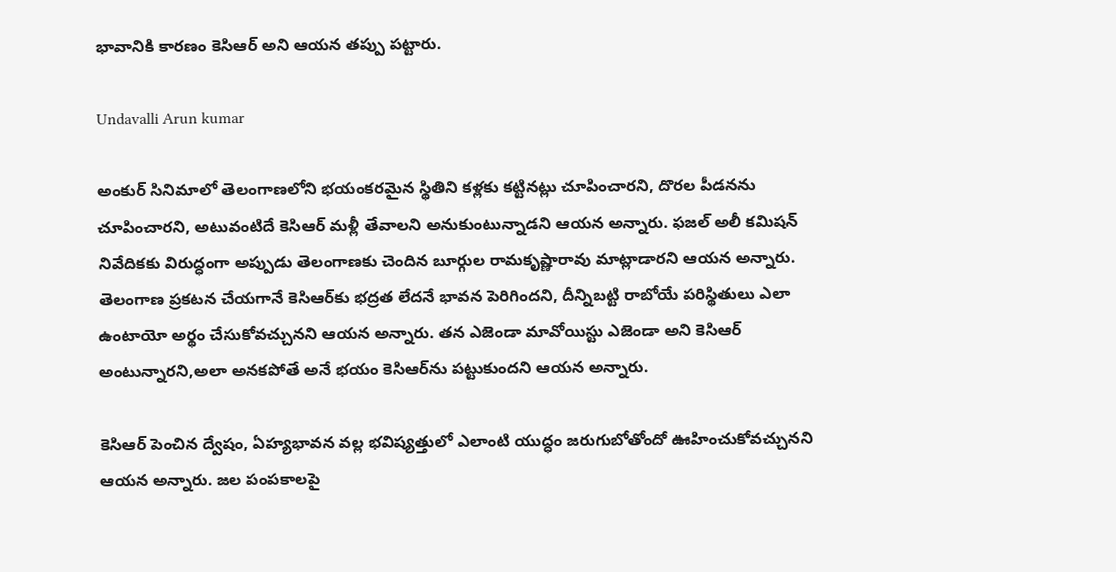భావానికి కారణం కెసిఆర్ అని ఆయన తప్పు పట్టారు.

Undavalli Arun kumar

అంకుర్ సినిమాలో తెలంగాణలోని భయంకరమైన స్థితిని కళ్లకు కట్టినట్లు చూపించారని, దొరల పీడనను చూపించారని, అటువంటిదే కెసిఆర్ మళ్లీ తేవాలని అనుకుంటున్నాడని ఆయన అన్నారు. ఫజల్ అలీ కమిషన్ నివేదికకు విరుద్ధంగా అప్పుడు తెలంగాణకు చెందిన బూర్గుల రామకృష్ణారావు మాట్లాడారని ఆయన అన్నారు. తెలంగాణ ప్రకటన చేయగానే కెసిఆర్‌కు భద్రత లేదనే భావన పెరిగిందని, దీన్నిబట్టి రాబోయే పరిస్థితులు ఎలా ఉంటాయో అర్థం చేసుకోవచ్చునని ఆయన అన్నారు. తన ఎజెండా మావోయిస్టు ఎజెండా అని కెసిఆర్ అంటున్నారని,అలా అనకపోతే అనే భయం కెసిఆర్‌ను పట్టుకుందని ఆయన అన్నారు.

కెసిఆర్ పెంచిన ద్వేషం, ఏహ్యభావన వల్ల భవిష్యత్తులో ఎలాంటి యుద్ధం జరుగుబోతోందో ఊహించుకోవచ్చునని ఆయన అన్నారు. జల పంపకాలపై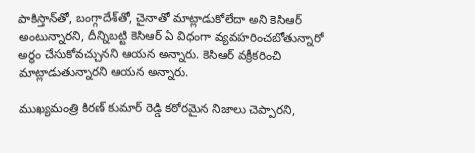పాకిస్తాన్‌తో, బంగ్గాదేశ్‌తో, చైనాతో మాట్లాడుకోలేదా అని కెసిఆర్ అంటున్నారని, దీన్నిబట్టి కెసిఆర్ ఏ విధంగా వ్యవహరించబోతున్నారో అర్థం చేసుకోవచ్చునని ఆయన అన్నారు. కెసిఆర్ వక్రీకరించి మాట్లాడుతున్నారని ఆయన అన్నారు.

ముఖ్యమంత్రి కిరణ్ కుమార్ రెడ్డి కఠోరమైన నిజాలు చెప్పారని,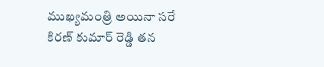ముఖ్యమంత్రి అయినా సరే కిరణ్ కుమార్ రెడ్డి తన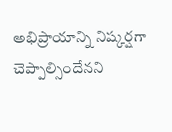అభిప్రాయాన్ని నిష్కర్షగా చెప్పాల్సిందేనని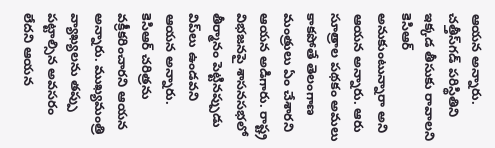ఆయన అన్నారు. చత్తీస్‌గడ్ పరిస్థితిని ఇక్కడ తీసుకు రావాలని కెసిఆర్ అనుకుంటున్నారా అని ఆయన అన్నారు. ఆరు సూత్రాల పథకం అమలు కాకపోతే తెలంగాణ మంత్రులు ఏం చేశారని ఆయన అడిగారు. రాష్ట్ర విభజనపై శాసనసభలో తీర్మానం పెట్టినప్పుడు విప్‌లు ఉండవని ఆయన అన్నారు. కెసిఆర్ చరిత్రను వక్రీకరించారని ఆయన అన్నారు. ముఖ్యమంత్రి వ్యాఖ్యలను తప్పు పట్టాల్సిన అవసరం లేదని ఆయన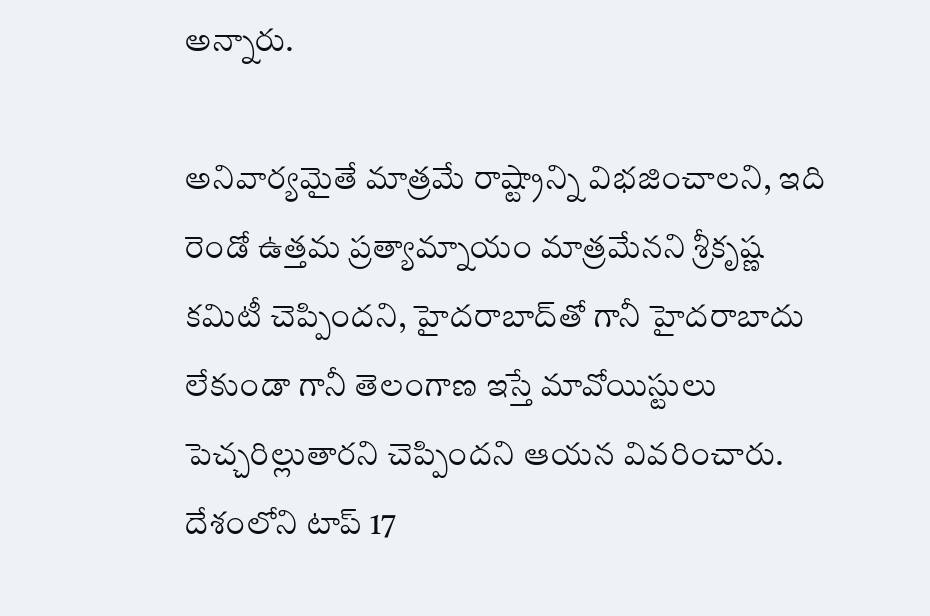అన్నారు.

అనివార్యమైతే మాత్రమే రాష్ట్రాన్ని విభజించాలని, ఇది రెండో ఉత్తమ ప్రత్యామ్నాయం మాత్రమేనని శ్రీకృష్ణ కమిటీ చెప్పిందని, హైదరాబాద్‌తో గానీ హైదరాబాదు లేకుండా గానీ తెలంగాణ ఇస్తే మావోయిస్టులు పెచ్చరిల్లుతారని చెప్పిందని ఆయన వివరించారు. దేశంలోని టాప్ 17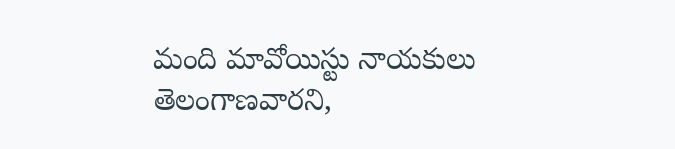మంది మావోయిస్టు నాయకులు తెలంగాణవారని,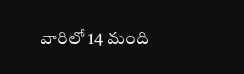వారిలో 14 మంది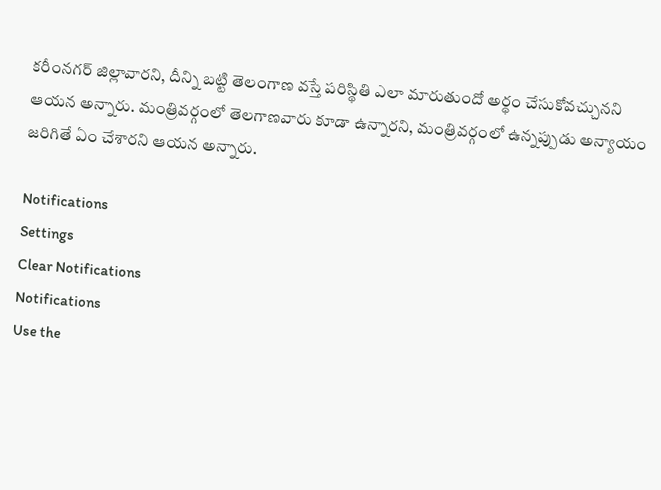కరీంనగర్ జిల్లావారని, దీన్ని బట్టి తెలంగాణ వస్తే పరిస్థితి ఎలా మారుతుందో అర్థం చేసుకోవచ్చునని ఆయన అన్నారు. మంత్రివర్గంలో తెలగాణవారు కూడా ఉన్నారని, మంత్రివర్గంలో ఉన్నప్పుడు అన్యాయం జరిగితే ఏం చేశారని ఆయన అన్నారు.

Notifications
Settings
Clear Notifications
Notifications
Use the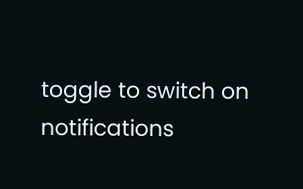toggle to switch on notifications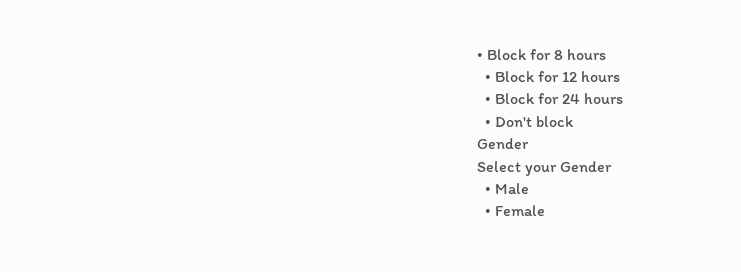• Block for 8 hours
  • Block for 12 hours
  • Block for 24 hours
  • Don't block
Gender
Select your Gender
  • Male
  • Female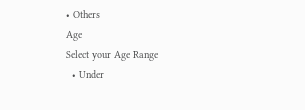• Others
Age
Select your Age Range
  • Under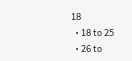18
  • 18 to 25
  • 26 to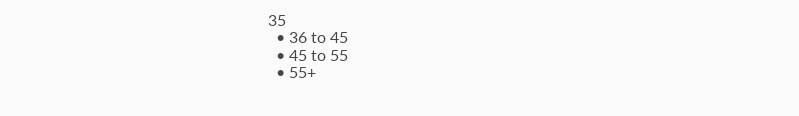35
  • 36 to 45
  • 45 to 55
  • 55+